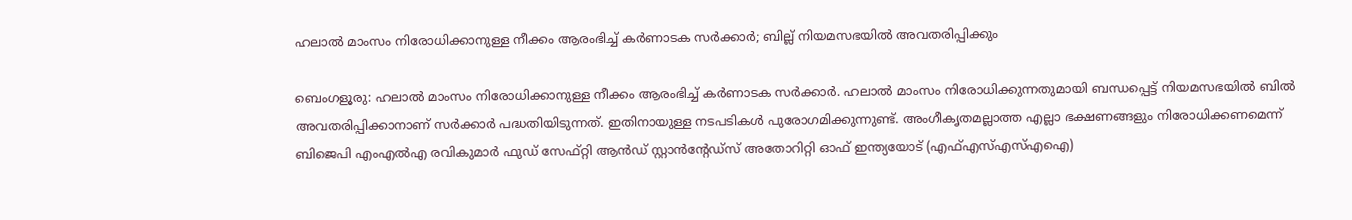ഹലാൽ മാംസം നിരോധിക്കാനുള്ള നീക്കം ആരംഭിച്ച് കർണാടക സർക്കാർ; ബില്ല് നിയമസഭയിൽ അവതരിപ്പിക്കും

ബെംഗളൂരു: ഹലാൽ മാംസം നിരോധിക്കാനുള്ള നീക്കം ആരംഭിച്ച് കർണാടക സർക്കാർ. ഹലാൽ മാംസം നിരോധിക്കുന്നതുമായി ബന്ധപ്പെട്ട് നിയമസഭയിൽ ബിൽ അവതരിപ്പിക്കാനാണ് സർക്കാർ പദ്ധതിയിടുന്നത്. ഇതിനായുള്ള നടപടികൾ പുരോഗമിക്കുന്നുണ്ട്. അംഗീകൃതമല്ലാത്ത എല്ലാ ഭക്ഷണങ്ങളും നിരോധിക്കണമെന്ന് ബിജെപി എംഎൽഎ രവികുമാർ ഫുഡ് സേഫ്റ്റി ആൻഡ് സ്റ്റാൻന്റേഡ്‌സ് അതോറിറ്റി ഓഫ് ഇന്ത്യയോട് (എഫ്എസ്എസ്എഐ)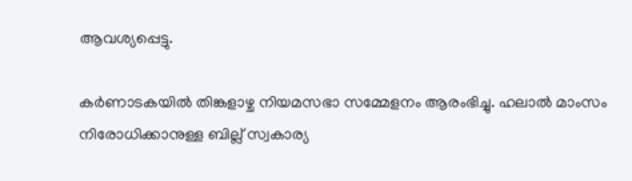ആവശ്യപ്പെട്ടു.

കർണാടകയിൽ തിങ്കളാഴ്ച നിയമസഭാ സമ്മേളനം ആരംഭിച്ചു. ഹലാൽ മാംസം നിരോധിക്കാനുള്ള ബില്ല് സ്വകാര്യ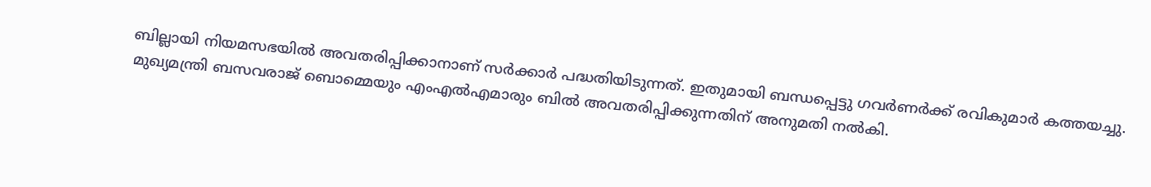ബില്ലായി നിയമസഭയിൽ അവതരിപ്പിക്കാനാണ് സർക്കാർ പദ്ധതിയിടുന്നത്. ഇതുമായി ബന്ധപ്പെട്ടു ഗവർണർക്ക് രവികുമാർ കത്തയച്ചു. മുഖ്യമന്ത്രി ബസവരാജ് ബൊമ്മെയും എംഎൽഎമാരും ബിൽ അവതരിപ്പിക്കുന്നതിന് അനുമതി നൽകി.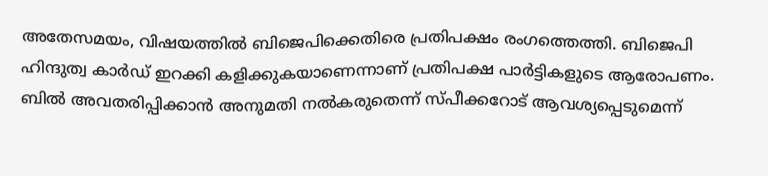അതേസമയം, വിഷയത്തിൽ ബിജെപിക്കെതിരെ പ്രതിപക്ഷം രംഗത്തെത്തി. ബിജെപി ഹിന്ദുത്വ കാർഡ് ഇറക്കി കളിക്കുകയാണെന്നാണ് പ്രതിപക്ഷ പാർട്ടികളുടെ ആരോപണം. ബിൽ അവതരിപ്പിക്കാൻ അനുമതി നൽകരുതെന്ന് സ്പീക്കറോട് ആവശ്യപ്പെടുമെന്ന്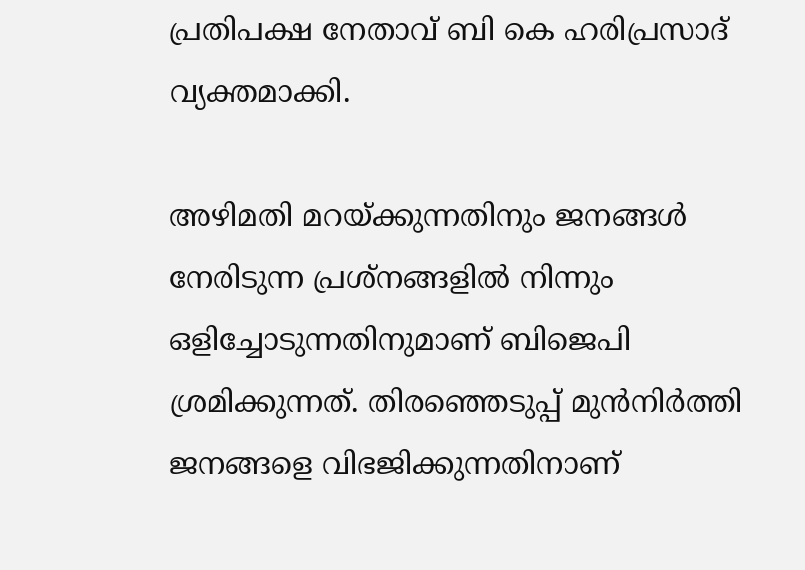പ്രതിപക്ഷ നേതാവ് ബി കെ ഹരിപ്രസാദ് വ്യക്തമാക്കി.

അഴിമതി മറയ്ക്കുന്നതിനും ജനങ്ങൾ നേരിടുന്ന പ്രശ്‌നങ്ങളിൽ നിന്നും ഒളിച്ചോടുന്നതിനുമാണ് ബിജെപി ശ്രമിക്കുന്നത്. തിരഞ്ഞെടുപ്പ് മുൻനിർത്തി ജനങ്ങളെ വിഭജിക്കുന്നതിനാണ്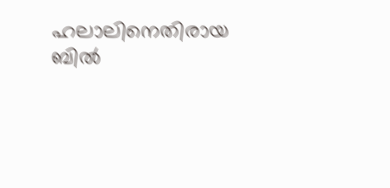ഹലാലിനെതിരായ ബിൽ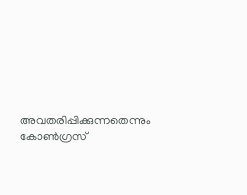അവതരിപ്പിക്കുന്നതെന്നും കോൺഗ്രസ്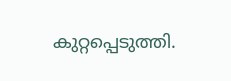കുറ്റപ്പെടുത്തി.